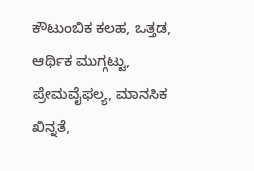ಕೌಟುಂಬಿಕ ಕಲಹ, ಒತ್ತಡ, ಆರ್ಥಿಕ ಮುಗ್ಗಟ್ಟು, ಪ್ರೇಮವೈಫಲ್ಯ, ಮಾನಸಿಕ ಖಿನ್ನತೆ,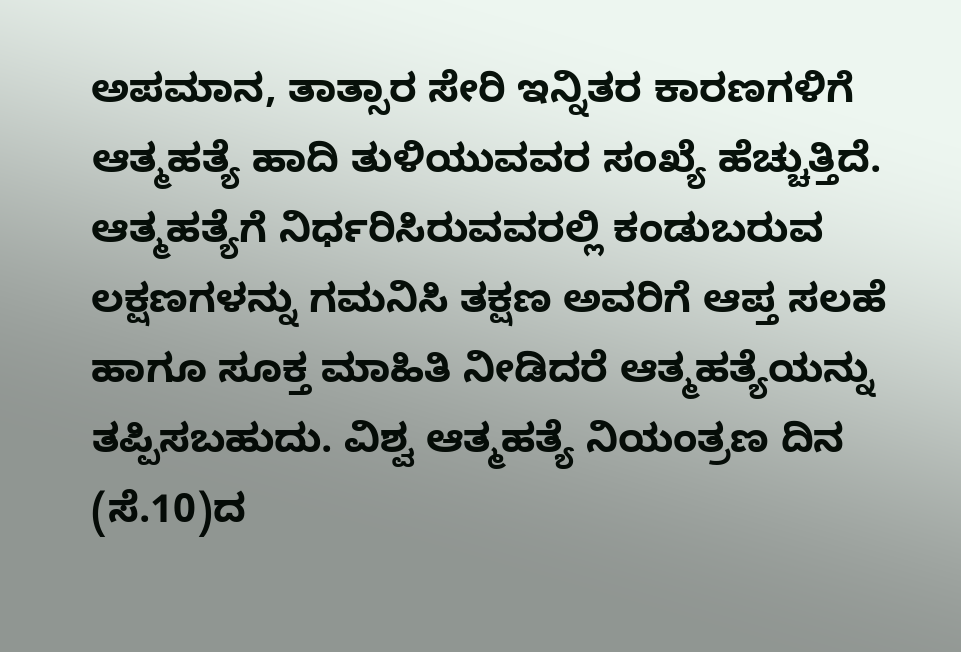ಅಪಮಾನ, ತಾತ್ಸಾರ ಸೇರಿ ಇನ್ನಿತರ ಕಾರಣಗಳಿಗೆ ಆತ್ಮಹತ್ಯೆ ಹಾದಿ ತುಳಿಯುವವರ ಸಂಖ್ಯೆ ಹೆಚ್ಚುತ್ತಿದೆ. ಆತ್ಮಹತ್ಯೆಗೆ ನಿರ್ಧರಿಸಿರುವವರಲ್ಲಿ ಕಂಡುಬರುವ ಲಕ್ಷಣಗಳನ್ನು ಗಮನಿಸಿ ತಕ್ಷಣ ಅವರಿಗೆ ಆಪ್ತ ಸಲಹೆ ಹಾಗೂ ಸೂಕ್ತ ಮಾಹಿತಿ ನೀಡಿದರೆ ಆತ್ಮಹತ್ಯೆಯನ್ನು ತಪ್ಪಿಸಬಹುದು. ವಿಶ್ವ ಆತ್ಮಹತ್ಯೆ ನಿಯಂತ್ರಣ ದಿನ (ಸೆ.10)ದ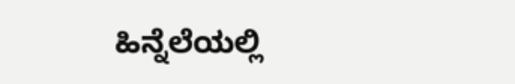ಹಿನ್ನೆಲೆಯಲ್ಲಿ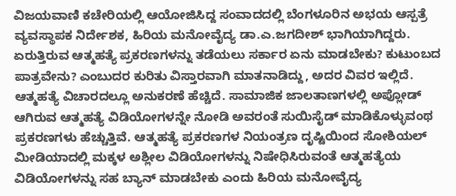ವಿಜಯವಾಣಿ ಕಚೇರಿಯಲ್ಲಿ ಆಯೋಜಿಸಿದ್ದ ಸಂವಾದದಲ್ಲಿ ಬೆಂಗಳೂರಿನ ಅಭಯ ಆಸ್ಪತ್ರೆ ವ್ಯವಸ್ಥಾಪಕ ನಿರ್ದೇಶಕ, ಹಿರಿಯ ಮನೋವೈದ್ಯ ಡಾ.ಎ.ಜಗದೀಶ್ ಭಾಗಿಯಾಗಿದ್ದರು. ಏರುತ್ತಿರುವ ಆತ್ಮಹತ್ಯೆ ಪ್ರಕರಣಗಳನ್ನು ತಡೆಯಲು ಸರ್ಕಾರ ಏನು ಮಾಡಬೇಕು? ಕುಟುಂಬದ ಪಾತ್ರವೇನು? ಎಂಬುದರ ಕುರಿತು ವಿಸ್ತಾರವಾಗಿ ಮಾತನಾಡಿದ್ದು, ಅದರ ವಿವರ ಇಲ್ಲಿದೆ.
ಆತ್ಮಹತ್ಯೆ ವಿಚಾರದಲ್ಲೂ ಅನುಕರಣೆ ಹೆಚ್ಚಿದೆ. ಸಾಮಾಜಿಕ ಜಾಲತಾಣಗಳಲ್ಲಿ ಅಪ್ಲೋಡ್ ಆಗಿರುವ ಆತ್ಮಹತ್ಯೆ ವಿಡಿಯೋಗಳನ್ನೇ ನೋಡಿ ಅವರಂತೆ ಸುಯಿಸೈಡ್ ಮಾಡಿಕೊಳ್ಳುವಂಥ ಪ್ರಕರಣಗಳು ಹೆಚ್ಚುತ್ತಿವೆ. ಆತ್ಮಹತ್ಯೆ ಪ್ರಕರಣಗಳ ನಿಯಂತ್ರಣ ದೃಷ್ಟಿಯಿಂದ ಸೋಶಿಯಲ್ ಮೀಡಿಯಾದಲ್ಲಿ ಮಕ್ಕಳ ಅಶ್ಲೀಲ ವಿಡಿಯೋಗಳನ್ನು ನಿಷೇಧಿಸಿರುವಂತೆ ಆತ್ಮಹತ್ಯೆಯ ವಿಡಿಯೋಗಳನ್ನು ಸಹ ಬ್ಯಾನ್ ಮಾಡಬೇಕು ಎಂದು ಹಿರಿಯ ಮನೋವೈದ್ಯ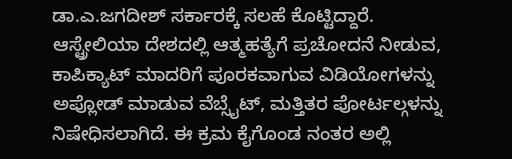ಡಾ.ಎ.ಜಗದೀಶ್ ಸರ್ಕಾರಕ್ಕೆ ಸಲಹೆ ಕೊಟ್ಟಿದ್ದಾರೆ.
ಆಸ್ಟ್ರೇಲಿಯಾ ದೇಶದಲ್ಲಿ ಆತ್ಮಹತ್ಯೆಗೆ ಪ್ರಚೋದನೆ ನೀಡುವ, ಕಾಪಿಕ್ಯಾಟ್ ಮಾದರಿಗೆ ಪೂರಕವಾಗುವ ವಿಡಿಯೋಗಳನ್ನು ಅಪ್ಲೋಡ್ ಮಾಡುವ ವೆಬ್ಸೈಟ್, ಮತ್ತಿತರ ಪೋರ್ಟಲ್ಗಳನ್ನು ನಿಷೇಧಿಸಲಾಗಿದೆ. ಈ ಕ್ರಮ ಕೈಗೊಂಡ ನಂತರ ಅಲ್ಲಿ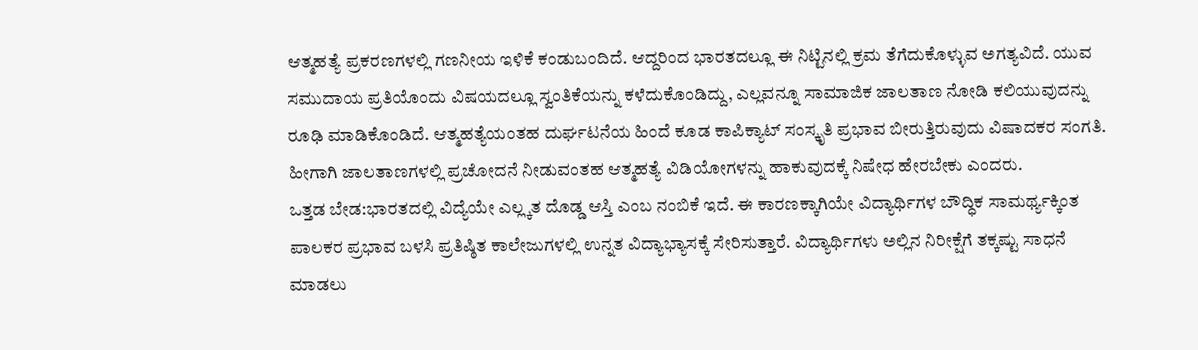ಆತ್ಮಹತ್ಯೆ ಪ್ರಕರಣಗಳಲ್ಲಿ ಗಣನೀಯ ಇಳಿಕೆ ಕಂಡುಬಂದಿದೆ. ಆದ್ದರಿಂದ ಭಾರತದಲ್ಲೂ ಈ ನಿಟ್ಟಿನಲ್ಲಿ ಕ್ರಮ ತೆಗೆದುಕೊಳ್ಳುವ ಅಗತ್ಯವಿದೆ. ಯುವ ಸಮುದಾಯ ಪ್ರತಿಯೊಂದು ವಿಷಯದಲ್ಲೂ ಸ್ವಂತಿಕೆಯನ್ನು ಕಳೆದುಕೊಂಡಿದ್ದು, ಎಲ್ಲವನ್ನೂ ಸಾಮಾಜಿಕ ಜಾಲತಾಣ ನೋಡಿ ಕಲಿಯುವುದನ್ನು ರೂಢಿ ಮಾಡಿಕೊಂಡಿದೆ. ಆತ್ಮಹತ್ಯೆಯಂತಹ ದುರ್ಘಟನೆಯ ಹಿಂದೆ ಕೂಡ ಕಾಪಿಕ್ಯಾಟ್ ಸಂಸ್ಕೃತಿ ಪ್ರಭಾವ ಬೀರುತ್ತಿರುವುದು ವಿಷಾದಕರ ಸಂಗತಿ. ಹೀಗಾಗಿ ಜಾಲತಾಣಗಳಲ್ಲಿ ಪ್ರಚೋದನೆ ನೀಡುವಂತಹ ಆತ್ಮಹತ್ಯೆ ವಿಡಿಯೋಗಳನ್ನು ಹಾಕುವುದಕ್ಕೆ ನಿಷೇಧ ಹೇರಬೇಕು ಎಂದರು.
ಒತ್ತಡ ಬೇಡ:ಭಾರತದಲ್ಲಿ ವಿದ್ಯೆಯೇ ಎಲ್ಲ್ಕತ ದೊಡ್ಡ ಆಸ್ತಿ ಎಂಬ ನಂಬಿಕೆ ಇದೆ. ಈ ಕಾರಣಕ್ಕಾಗಿಯೇ ವಿದ್ಯಾರ್ಥಿಗಳ ಬೌದ್ಧಿಕ ಸಾಮರ್ಥ್ಯಕ್ಕಿಂತ ಪಾಲಕರ ಪ್ರಭಾವ ಬಳಸಿ ಪ್ರತಿಷ್ಠಿತ ಕಾಲೇಜುಗಳಲ್ಲಿ ಉನ್ನತ ವಿದ್ಯಾಭ್ಯಾಸಕ್ಕೆ ಸೇರಿಸುತ್ತಾರೆ. ವಿದ್ಯಾರ್ಥಿಗಳು ಅಲ್ಲಿನ ನಿರೀಕ್ಷೆಗೆ ತಕ್ಕಷ್ಟು ಸಾಧನೆ ಮಾಡಲು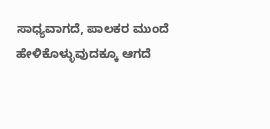ಸಾಧ್ಯವಾಗದೆ, ಪಾಲಕರ ಮುಂದೆ ಹೇಳಿಕೊಳ್ಳುವುದಕ್ಕೂ ಆಗದೆ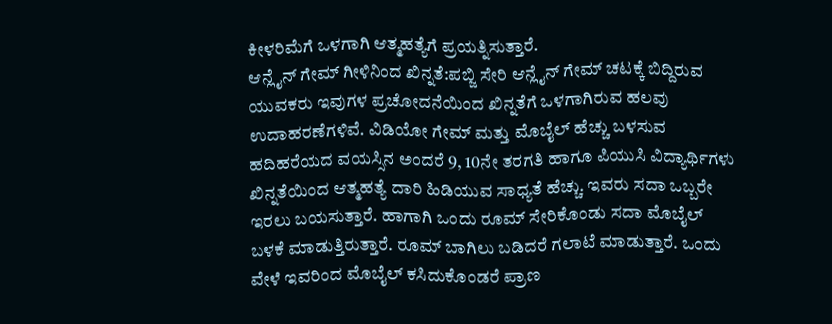ಕೀಳರಿಮೆಗೆ ಒಳಗಾಗಿ ಆತ್ಮಹತ್ಯೆಗೆ ಪ್ರಯತ್ನಿಸುತ್ತಾರೆ.
ಆನ್ಲೈನ್ ಗೇಮ್ ಗೀಳಿನಿಂದ ಖಿನ್ನತೆ:ಪಬ್ಜಿ ಸೇರಿ ಆನ್ಲೈನ್ ಗೇಮ್ ಚಟಕ್ಕೆ ಬಿದ್ದಿರುವ ಯುವಕರು ಇವುಗಳ ಪ್ರಚೋದನೆಯಿಂದ ಖಿನ್ನತೆಗೆ ಒಳಗಾಗಿರುವ ಹಲವು ಉದಾಹರಣೆಗಳಿವೆ. ವಿಡಿಯೋ ಗೇಮ್ ಮತ್ತು ಮೊಬೈಲ್ ಹೆಚ್ಚು ಬಳಸುವ ಹದಿಹರೆಯದ ವಯಸ್ಸಿನ ಅಂದರೆ 9, 10ನೇ ತರಗತಿ ಹಾಗೂ ಪಿಯುಸಿ ವಿದ್ಯಾರ್ಥಿಗಳು ಖಿನ್ನತೆಯಿಂದ ಆತ್ಮಹತ್ಯೆ ದಾರಿ ಹಿಡಿಯುವ ಸಾಧ್ಯತೆ ಹೆಚ್ಚು. ಇವರು ಸದಾ ಒಬ್ಬರೇ ಇರಲು ಬಯಸುತ್ತಾರೆ. ಹಾಗಾಗಿ ಒಂದು ರೂಮ್ ಸೇರಿಕೊಂಡು ಸದಾ ಮೊಬೈಲ್ ಬಳಕೆ ಮಾಡುತ್ತಿರುತ್ತಾರೆ. ರೂಮ್ ಬಾಗಿಲು ಬಡಿದರೆ ಗಲಾಟೆ ಮಾಡುತ್ತಾರೆ. ಒಂದು ವೇಳೆ ಇವರಿಂದ ಮೊಬೈಲ್ ಕಸಿದುಕೊಂಡರೆ ಪ್ರಾಣ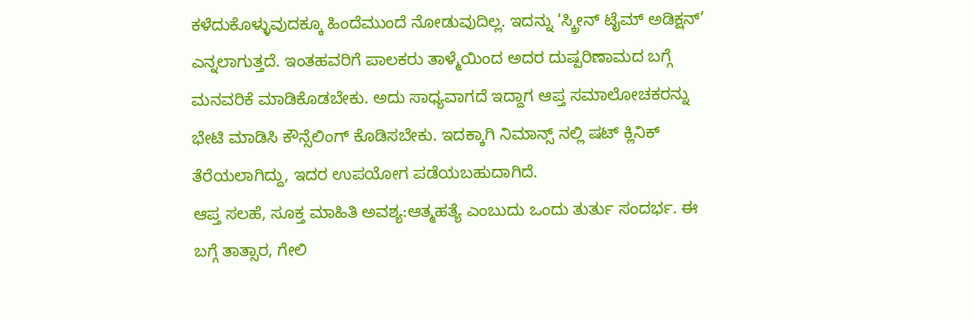ಕಳೆದುಕೊಳ್ಳುವುದಕ್ಕೂ ಹಿಂದೆಮುಂದೆ ನೋಡುವುದಿಲ್ಲ. ಇದನ್ನು ‘ಸ್ಕ್ರೀನ್ ಟೈಮ್ ಅಡಿಕ್ಷನ್’ ಎನ್ನಲಾಗುತ್ತದೆ. ಇಂತಹವರಿಗೆ ಪಾಲಕರು ತಾಳ್ಮೆಯಿಂದ ಅದರ ದುಷ್ಪರಿಣಾಮದ ಬಗ್ಗೆ ಮನವರಿಕೆ ಮಾಡಿಕೊಡಬೇಕು. ಅದು ಸಾಧ್ಯವಾಗದೆ ಇದ್ದಾಗ ಆಪ್ತ ಸಮಾಲೋಚಕರನ್ನು ಭೇಟಿ ಮಾಡಿಸಿ ಕೌನ್ಸೆಲಿಂಗ್ ಕೊಡಿಸಬೇಕು. ಇದಕ್ಕಾಗಿ ನಿಮಾನ್ಸ್ ನಲ್ಲಿ ಷಟ್ ಕ್ಲಿನಿಕ್ ತೆರೆಯಲಾಗಿದ್ದು, ಇದರ ಉಪಯೋಗ ಪಡೆಯಬಹುದಾಗಿದೆ.
ಆಪ್ತ ಸಲಹೆ, ಸೂಕ್ತ ಮಾಹಿತಿ ಅವಶ್ಯ:ಆತ್ಮಹತ್ಯೆ ಎಂಬುದು ಒಂದು ತುರ್ತು ಸಂದರ್ಭ. ಈ ಬಗ್ಗೆ ತಾತ್ಸಾರ, ಗೇಲಿ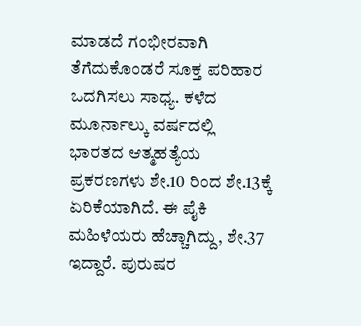ಮಾಡದೆ ಗಂಭೀರವಾಗಿ ತೆಗೆದುಕೊಂಡರೆ ಸೂಕ್ತ ಪರಿಹಾರ ಒದಗಿಸಲು ಸಾಧ್ಯ. ಕಳೆದ ಮೂರ್ನಾಲ್ಕು ವರ್ಷದಲ್ಲಿ ಭಾರತದ ಆತ್ಮಹತ್ಯೆಯ ಪ್ರಕರಣಗಳು ಶೇ.10 ರಿಂದ ಶೇ.13ಕ್ಕೆ ಏರಿಕೆಯಾಗಿದೆ. ಈ ಪೈಕಿ ಮಹಿಳೆಯರು ಹೆಚ್ಚಾಗಿದ್ದು, ಶೇ.37 ಇದ್ದಾರೆ. ಪುರುಷರ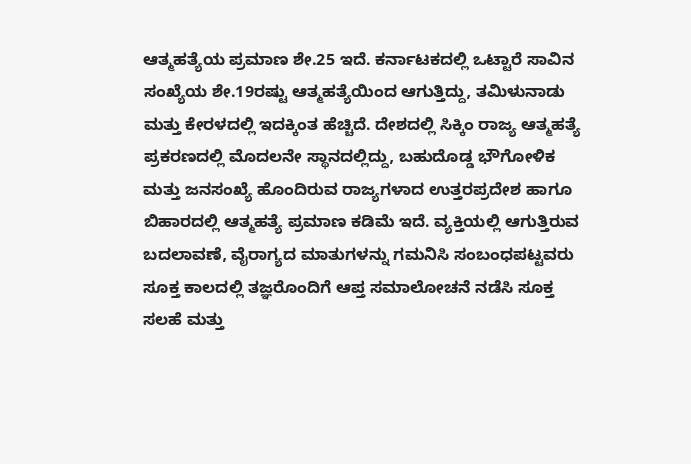ಆತ್ಮಹತ್ಯೆಯ ಪ್ರಮಾಣ ಶೇ.25 ಇದೆ. ಕರ್ನಾಟಕದಲ್ಲಿ ಒಟ್ಟಾರೆ ಸಾವಿನ ಸಂಖ್ಯೆಯ ಶೇ.19ರಷ್ಟು ಆತ್ಮಹತ್ಯೆಯಿಂದ ಆಗುತ್ತಿದ್ದು, ತಮಿಳುನಾಡು ಮತ್ತು ಕೇರಳದಲ್ಲಿ ಇದಕ್ಕಿಂತ ಹೆಚ್ಚಿದೆ. ದೇಶದಲ್ಲಿ ಸಿಕ್ಕಿಂ ರಾಜ್ಯ ಆತ್ಮಹತ್ಯೆ ಪ್ರಕರಣದಲ್ಲಿ ಮೊದಲನೇ ಸ್ಥಾನದಲ್ಲಿದ್ದು, ಬಹುದೊಡ್ಡ ಭೌಗೋಳಿಕ ಮತ್ತು ಜನಸಂಖ್ಯೆ ಹೊಂದಿರುವ ರಾಜ್ಯಗಳಾದ ಉತ್ತರಪ್ರದೇಶ ಹಾಗೂ ಬಿಹಾರದಲ್ಲಿ ಆತ್ಮಹತ್ಯೆ ಪ್ರಮಾಣ ಕಡಿಮೆ ಇದೆ. ವ್ಯಕ್ತಿಯಲ್ಲಿ ಆಗುತ್ತಿರುವ ಬದಲಾವಣೆ, ವೈರಾಗ್ಯದ ಮಾತುಗಳನ್ನು ಗಮನಿಸಿ ಸಂಬಂಧಪಟ್ಟವರು ಸೂಕ್ತ ಕಾಲದಲ್ಲಿ ತಜ್ಞರೊಂದಿಗೆ ಆಪ್ತ ಸಮಾಲೋಚನೆ ನಡೆಸಿ ಸೂಕ್ತ ಸಲಹೆ ಮತ್ತು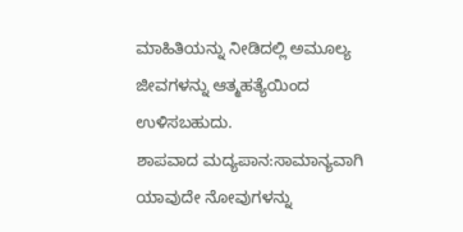ಮಾಹಿತಿಯನ್ನು ನೀಡಿದಲ್ಲಿ ಅಮೂಲ್ಯ ಜೀವಗಳನ್ನು ಆತ್ಮಹತ್ಯೆಯಿಂದ ಉಳಿಸಬಹುದು.
ಶಾಪವಾದ ಮದ್ಯಪಾನ:ಸಾಮಾನ್ಯವಾಗಿ ಯಾವುದೇ ನೋವುಗಳನ್ನು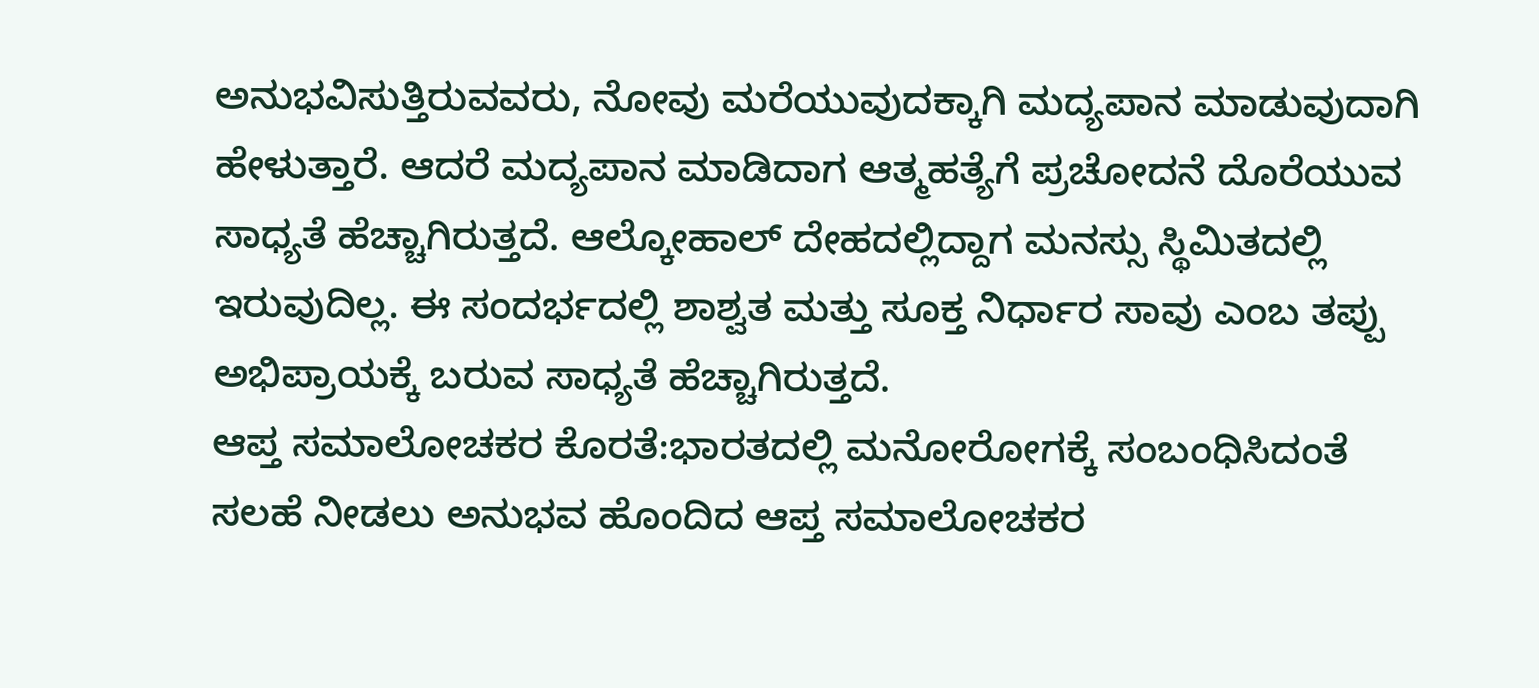ಅನುಭವಿಸುತ್ತಿರುವವರು, ನೋವು ಮರೆಯುವುದಕ್ಕಾಗಿ ಮದ್ಯಪಾನ ಮಾಡುವುದಾಗಿ ಹೇಳುತ್ತಾರೆ. ಆದರೆ ಮದ್ಯಪಾನ ಮಾಡಿದಾಗ ಆತ್ಮಹತ್ಯೆಗೆ ಪ್ರಚೋದನೆ ದೊರೆಯುವ ಸಾಧ್ಯತೆ ಹೆಚ್ಚಾಗಿರುತ್ತದೆ. ಆಲ್ಕೋಹಾಲ್ ದೇಹದಲ್ಲಿದ್ದಾಗ ಮನಸ್ಸು ಸ್ಥಿಮಿತದಲ್ಲಿ ಇರುವುದಿಲ್ಲ. ಈ ಸಂದರ್ಭದಲ್ಲಿ ಶಾಶ್ವತ ಮತ್ತು ಸೂಕ್ತ ನಿರ್ಧಾರ ಸಾವು ಎಂಬ ತಪ್ಪು ಅಭಿಪ್ರಾಯಕ್ಕೆ ಬರುವ ಸಾಧ್ಯತೆ ಹೆಚ್ಚಾಗಿರುತ್ತದೆ.
ಆಪ್ತ ಸಮಾಲೋಚಕರ ಕೊರತೆ:ಭಾರತದಲ್ಲಿ ಮನೋರೋಗಕ್ಕೆ ಸಂಬಂಧಿಸಿದಂತೆ ಸಲಹೆ ನೀಡಲು ಅನುಭವ ಹೊಂದಿದ ಆಪ್ತ ಸಮಾಲೋಚಕರ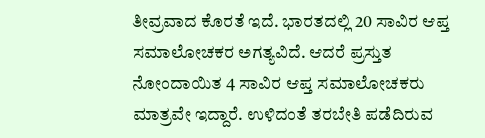ತೀವ್ರವಾದ ಕೊರತೆ ಇದೆ. ಭಾರತದಲ್ಲಿ 20 ಸಾವಿರ ಆಪ್ತ ಸಮಾಲೋಚಕರ ಅಗತ್ಯವಿದೆ. ಆದರೆ ಪ್ರಸ್ತುತ ನೋಂದಾಯಿತ 4 ಸಾವಿರ ಆಪ್ತ ಸಮಾಲೋಚಕರು ಮಾತ್ರವೇ ಇದ್ದಾರೆ. ಉಳಿದಂತೆ ತರಬೇತಿ ಪಡೆದಿರುವ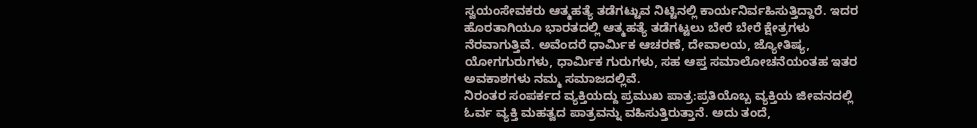ಸ್ವಯಂಸೇವಕರು ಆತ್ಮಹತ್ಯೆ ತಡೆಗಟ್ಟುವ ನಿಟ್ಟಿನಲ್ಲಿ ಕಾರ್ಯನಿರ್ವಹಿಸುತ್ತಿದ್ದಾರೆ. ಇದರ ಹೊರತಾಗಿಯೂ ಭಾರತದಲ್ಲಿ ಆತ್ಮಹತ್ಯೆ ತಡೆಗಟ್ಟಲು ಬೇರೆ ಬೇರೆ ಕ್ಷೇತ್ರಗಳು ನೆರವಾಗುತ್ತಿವೆ. ಅವೆಂದರೆ ಧಾರ್ವಿುಕ ಆಚರಣೆ, ದೇವಾಲಯ, ಜ್ಯೋತಿಷ್ಯ, ಯೋಗಗುರುಗಳು, ಧಾರ್ವಿುಕ ಗುರುಗಳು, ಸಹ ಆಪ್ತ ಸಮಾಲೋಚನೆಯಂತಹ ಇತರ ಅವಕಾಶಗಳು ನಮ್ಮ ಸಮಾಜದಲ್ಲಿವೆ.
ನಿರಂತರ ಸಂಪರ್ಕದ ವ್ಯಕ್ತಿಯದ್ದು ಪ್ರಮುಖ ಪಾತ್ರ:ಪ್ರತಿಯೊಬ್ಬ ವ್ಯಕ್ತಿಯ ಜೀವನದಲ್ಲಿ ಓರ್ವ ವ್ಯಕ್ತಿ ಮಹತ್ವದ ಪಾತ್ರವನ್ನು ವಹಿಸುತ್ತಿರುತ್ತಾನೆ. ಅದು ತಂದೆ,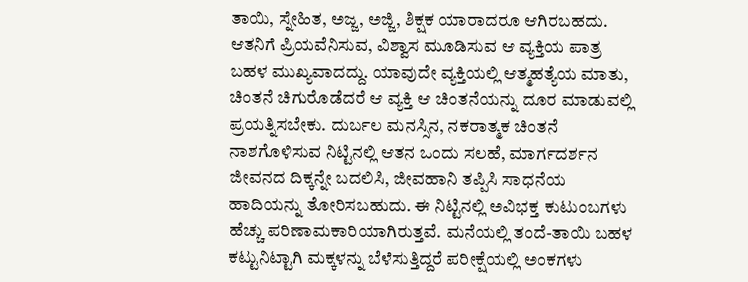ತಾಯಿ, ಸ್ನೇಹಿತ, ಅಜ್ಜ, ಅಜ್ಜಿ, ಶಿಕ್ಷಕ ಯಾರಾದರೂ ಆಗಿರಬಹದು. ಆತನಿಗೆ ಪ್ರಿಯವೆನಿಸುವ, ವಿಶ್ವಾಸ ಮೂಡಿಸುವ ಆ ವ್ಯಕ್ತಿಯ ಪಾತ್ರ ಬಹಳ ಮುಖ್ಯವಾದದ್ದು. ಯಾವುದೇ ವ್ಯಕ್ತಿಯಲ್ಲಿ ಆತ್ಮಹತ್ಯೆಯ ಮಾತು, ಚಿಂತನೆ ಚಿಗುರೊಡೆದರೆ ಆ ವ್ಯಕ್ತಿ ಆ ಚಿಂತನೆಯನ್ನು ದೂರ ಮಾಡುವಲ್ಲಿ ಪ್ರಯತ್ನಿಸಬೇಕು. ದುರ್ಬಲ ಮನಸ್ಸಿನ, ನಕರಾತ್ಮಕ ಚಿಂತನೆ ನಾಶಗೊಳಿಸುವ ನಿಟ್ಟಿನಲ್ಲಿ ಆತನ ಒಂದು ಸಲಹೆ, ಮಾರ್ಗದರ್ಶನ ಜೀವನದ ದಿಕ್ಕನ್ನೇ ಬದಲಿಸಿ, ಜೀವಹಾನಿ ತಪ್ಪಿಸಿ ಸಾಧನೆಯ ಹಾದಿಯನ್ನು ತೋರಿಸಬಹುದು. ಈ ನಿಟ್ಟಿನಲ್ಲಿ ಅವಿಭಕ್ತ ಕುಟುಂಬಗಳು ಹೆಚ್ಚು ಪರಿಣಾಮಕಾರಿಯಾಗಿರುತ್ತವೆ. ಮನೆಯಲ್ಲಿ ತಂದೆ-ತಾಯಿ ಬಹಳ ಕಟ್ಟುನಿಟ್ಟಾಗಿ ಮಕ್ಕಳನ್ನು ಬೆಳೆಸುತ್ತಿದ್ದರೆ ಪರೀಕ್ಷೆಯಲ್ಲಿ ಅಂಕಗಳು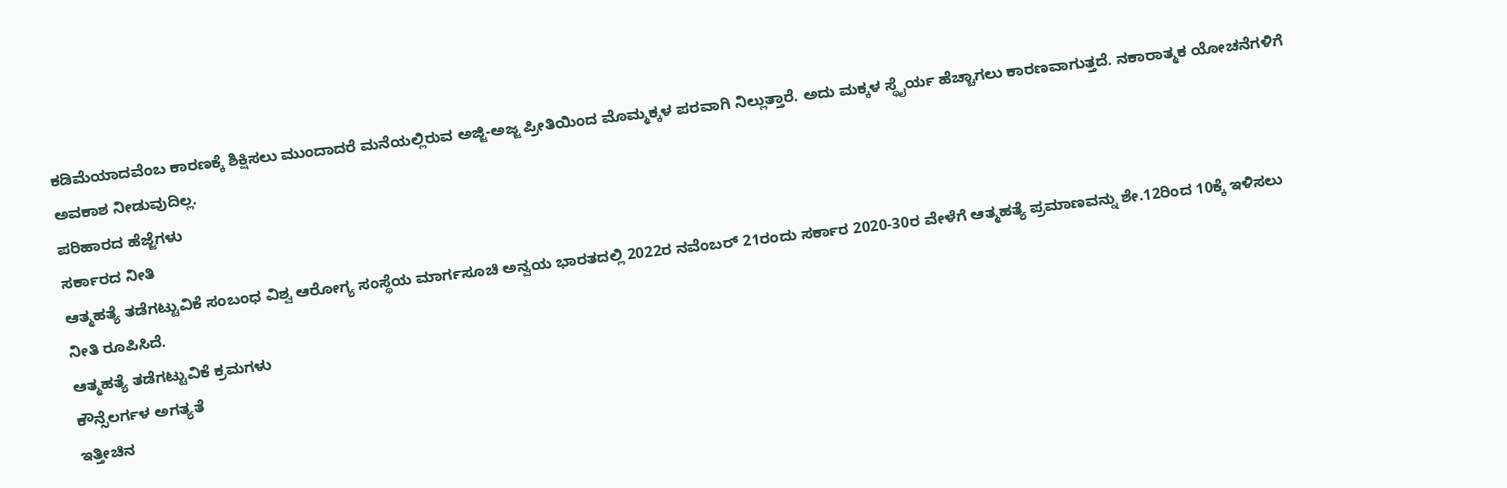ಕಡಿಮೆಯಾದವೆಂಬ ಕಾರಣಕ್ಕೆ ಶಿಕ್ಷಿಸಲು ಮುಂದಾದರೆ ಮನೆಯಲ್ಲಿರುವ ಅಜ್ಜಿ-ಅಜ್ಜ ಪ್ರೀತಿಯಿಂದ ಮೊಮ್ಮಕ್ಕಳ ಪರವಾಗಿ ನಿಲ್ಲುತ್ತಾರೆ. ಅದು ಮಕ್ಕಳ ಸ್ಥೈರ್ಯ ಹೆಚ್ಚಾಗಲು ಕಾರಣವಾಗುತ್ತದೆ. ನಕಾರಾತ್ಮಕ ಯೋಚನೆಗಳಿಗೆ ಅವಕಾಶ ನೀಡುವುದಿಲ್ಲ.
ಪರಿಹಾರದ ಹೆಜ್ಜೆಗಳು
ಸರ್ಕಾರದ ನೀತಿ
ಆತ್ಮಹತ್ಯೆ ತಡೆಗಟ್ಟುವಿಕೆ ಸಂಬಂಧ ವಿಶ್ವ ಆರೋಗ್ಯ ಸಂಸ್ಥೆಯ ಮಾರ್ಗಸೂಚಿ ಅನ್ವಯ ಭಾರತದಲ್ಲಿ 2022ರ ನವೆಂಬರ್ 21ರಂದು ಸರ್ಕಾರ 2020-30ರ ವೇಳೆಗೆ ಆತ್ಮಹತ್ಯೆ ಪ್ರಮಾಣವನ್ನು ಶೇ.12ರಿಂದ 10ಕ್ಕೆ ಇಳಿಸಲು ನೀತಿ ರೂಪಿಸಿದೆ.
ಆತ್ಮಹತ್ಯೆ ತಡೆಗಟ್ಟುವಿಕೆ ಕ್ರಮಗಳು
ಕೌನ್ಸೆಲರ್ಗಳ ಅಗತ್ಯತೆ
ಇತ್ತೀಚಿನ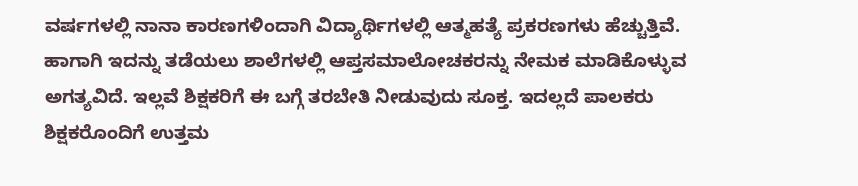ವರ್ಷಗಳಲ್ಲಿ ನಾನಾ ಕಾರಣಗಳಿಂದಾಗಿ ವಿದ್ಯಾರ್ಥಿಗಳಲ್ಲಿ ಆತ್ಮಹತ್ಯೆ ಪ್ರಕರಣಗಳು ಹೆಚ್ಚುತ್ತಿವೆ. ಹಾಗಾಗಿ ಇದನ್ನು ತಡೆಯಲು ಶಾಲೆಗಳಲ್ಲಿ ಆಪ್ತಸಮಾಲೋಚಕರನ್ನು ನೇಮಕ ಮಾಡಿಕೊಳ್ಳುವ ಅಗತ್ಯವಿದೆ. ಇಲ್ಲವೆ ಶಿಕ್ಷಕರಿಗೆ ಈ ಬಗ್ಗೆ ತರಬೇತಿ ನೀಡುವುದು ಸೂಕ್ತ. ಇದಲ್ಲದೆ ಪಾಲಕರು ಶಿಕ್ಷಕರೊಂದಿಗೆ ಉತ್ತಮ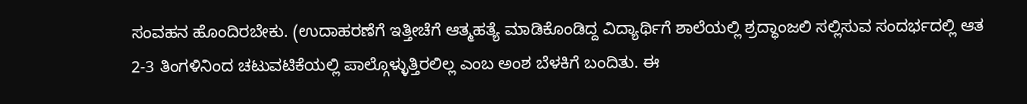ಸಂವಹನ ಹೊಂದಿರಬೇಕು. (ಉದಾಹರಣೆಗೆ ಇತ್ತೀಚೆಗೆ ಆತ್ಮಹತ್ಯೆ ಮಾಡಿಕೊಂಡಿದ್ದ ವಿದ್ಯಾರ್ಥಿಗೆ ಶಾಲೆಯಲ್ಲಿ ಶ್ರದ್ಧಾಂಜಲಿ ಸಲ್ಲಿಸುವ ಸಂದರ್ಭದಲ್ಲಿ ಆತ 2-3 ತಿಂಗಳಿನಿಂದ ಚಟುವಟಿಕೆಯಲ್ಲಿ ಪಾಲ್ಗೊಳ್ಳುತ್ತಿರಲಿಲ್ಲ ಎಂಬ ಅಂಶ ಬೆಳಕಿಗೆ ಬಂದಿತು. ಈ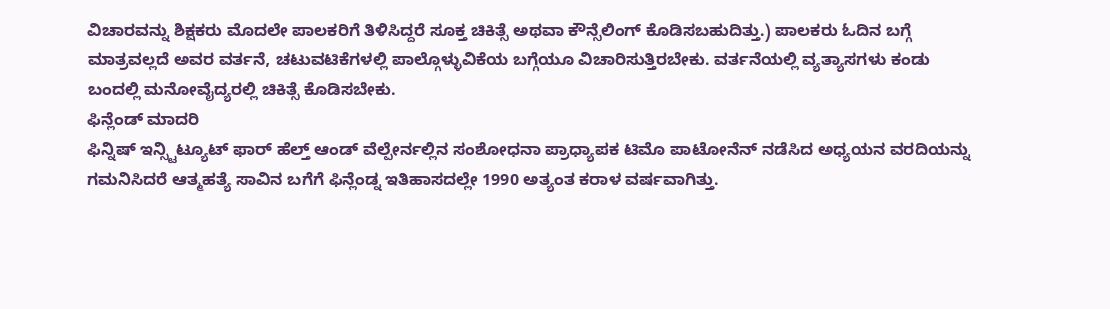ವಿಚಾರವನ್ನು ಶಿಕ್ಷಕರು ಮೊದಲೇ ಪಾಲಕರಿಗೆ ತಿಳಿಸಿದ್ದರೆ ಸೂಕ್ತ ಚಿಕಿತ್ಸೆ ಅಥವಾ ಕೌನ್ಸೆಲಿಂಗ್ ಕೊಡಿಸಬಹುದಿತ್ತು.) ಪಾಲಕರು ಓದಿನ ಬಗ್ಗೆ ಮಾತ್ರವಲ್ಲದೆ ಅವರ ವರ್ತನೆ, ಚಟುವಟಿಕೆಗಳಲ್ಲಿ ಪಾಲ್ಗೊಳ್ಳುವಿಕೆಯ ಬಗ್ಗೆಯೂ ವಿಚಾರಿಸುತ್ತಿರಬೇಕು. ವರ್ತನೆಯಲ್ಲಿ ವ್ಯತ್ಯಾಸಗಳು ಕಂಡು ಬಂದಲ್ಲಿ ಮನೋವೈದ್ಯರಲ್ಲಿ ಚಿಕಿತ್ಸೆ ಕೊಡಿಸಬೇಕು.
ಫಿನ್ಲೆಂಡ್ ಮಾದರಿ
ಫಿನ್ನಿಷ್ ಇನ್ಸ್ಟಿಟ್ಯೂಟ್ ಫಾರ್ ಹೆಲ್ತ್ ಆಂಡ್ ವೆಲ್ಪೇರ್ನಲ್ಲಿನ ಸಂಶೋಧನಾ ಪ್ರಾಧ್ಯಾಪಕ ಟಿಮೊ ಪಾಟೋನೆನ್ ನಡೆಸಿದ ಅಧ್ಯಯನ ವರದಿಯನ್ನು ಗಮನಿಸಿದರೆ ಆತ್ಮಹತ್ಯೆ ಸಾವಿನ ಬಗೆಗೆ ಫಿನ್ಲೆಂಡ್ನ ಇತಿಹಾಸದಲ್ಲೇ 1990 ಅತ್ಯಂತ ಕರಾಳ ವರ್ಷವಾಗಿತ್ತು.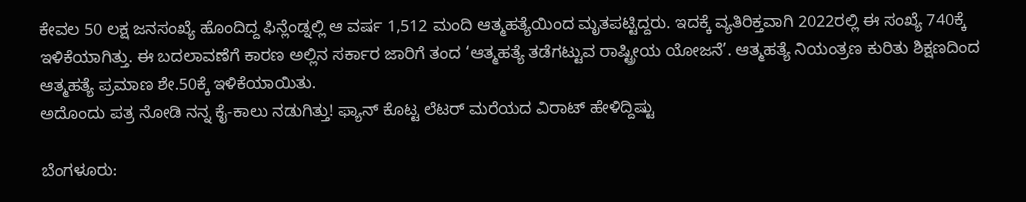ಕೇವಲ 50 ಲಕ್ಷ ಜನಸಂಖ್ಯೆ ಹೊಂದಿದ್ದ ಫಿನ್ಲೆಂಡ್ನಲ್ಲಿ ಆ ವರ್ಷ 1,512 ಮಂದಿ ಆತ್ಮಹತ್ಯೆಯಿಂದ ಮೃತಪಟ್ಟಿದ್ದರು. ಇದಕ್ಕೆ ವ್ಯತಿರಿಕ್ತವಾಗಿ 2022ರಲ್ಲಿ ಈ ಸಂಖ್ಯೆ 740ಕ್ಕೆ ಇಳಿಕೆಯಾಗಿತ್ತು. ಈ ಬದಲಾವಣೆಗೆ ಕಾರಣ ಅಲ್ಲಿನ ಸರ್ಕಾರ ಜಾರಿಗೆ ತಂದ ‘ಆತ್ಮಹತ್ಯೆ ತಡೆಗಟ್ಟುವ ರಾಷ್ಟ್ರೀಯ ಯೋಜನೆ’. ಆತ್ಮಹತ್ಯೆ ನಿಯಂತ್ರಣ ಕುರಿತು ಶಿಕ್ಷಣದಿಂದ ಆತ್ಮಹತ್ಯೆ ಪ್ರಮಾಣ ಶೇ.50ಕ್ಕೆ ಇಳಿಕೆಯಾಯಿತು.
ಅದೊಂದು ಪತ್ರ ನೋಡಿ ನನ್ನ ಕೈ-ಕಾಲು ನಡುಗಿತ್ತು! ಫ್ಯಾನ್ ಕೊಟ್ಟ ಲೆಟರ್ ಮರೆಯದ ವಿರಾಟ್ ಹೇಳಿದ್ದಿಷ್ಟು

ಬೆಂಗಳೂರು: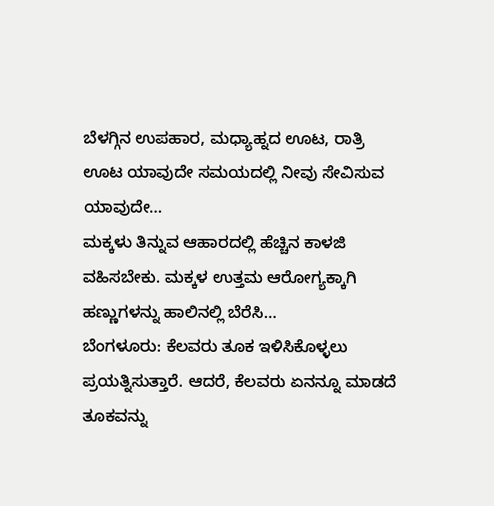ಬೆಳಗ್ಗಿನ ಉಪಹಾರ, ಮಧ್ಯಾಹ್ನದ ಊಟ, ರಾತ್ರಿ ಊಟ ಯಾವುದೇ ಸಮಯದಲ್ಲಿ ನೀವು ಸೇವಿಸುವ ಯಾವುದೇ…
ಮಕ್ಕಳು ತಿನ್ನುವ ಆಹಾರದಲ್ಲಿ ಹೆಚ್ಚಿನ ಕಾಳಜಿ ವಹಿಸಬೇಕು. ಮಕ್ಕಳ ಉತ್ತಮ ಆರೋಗ್ಯಕ್ಕಾಗಿ ಹಣ್ಣುಗಳನ್ನು ಹಾಲಿನಲ್ಲಿ ಬೆರೆಸಿ…
ಬೆಂಗಳೂರು: ಕೆಲವರು ತೂಕ ಇಳಿಸಿಕೊಳ್ಳಲು ಪ್ರಯತ್ನಿಸುತ್ತಾರೆ. ಆದರೆ, ಕೆಲವರು ಏನನ್ನೂ ಮಾಡದೆ ತೂಕವನ್ನು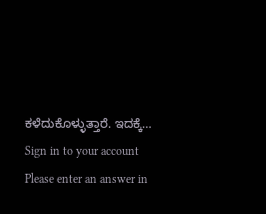ಕಳೆದುಕೊಳ್ಳುತ್ತಾರೆ. ಇದಕ್ಕೆ…
Sign in to your account
Please enter an answer in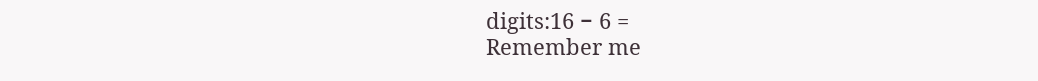digits:16 − 6 =
Remember me